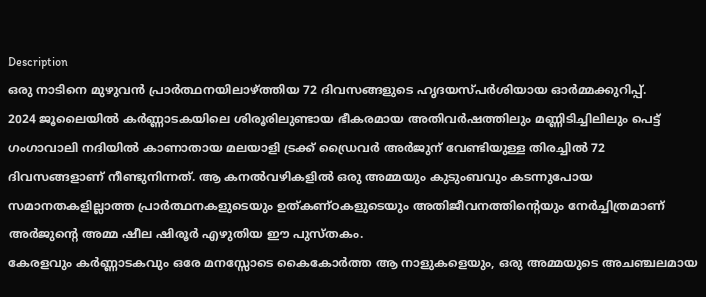Description
ഒരു നാടിനെ മുഴുവൻ പ്രാർത്ഥനയിലാഴ്ത്തിയ 72 ദിവസങ്ങളുടെ ഹൃദയസ്പർശിയായ ഓർമ്മക്കുറിപ്പ്.
2024 ജൂലൈയിൽ കർണ്ണാടകയിലെ ശിരൂരിലുണ്ടായ ഭീകരമായ അതിവർഷത്തിലും മണ്ണിടിച്ചിലിലും പെട്ട് ഗംഗാവാലി നദിയിൽ കാണാതായ മലയാളി ട്രക്ക് ഡ്രൈവർ അർജുന് വേണ്ടിയുള്ള തിരച്ചിൽ 72 ദിവസങ്ങളാണ് നീണ്ടുനിന്നത്. ആ കനൽവഴികളിൽ ഒരു അമ്മയും കുടുംബവും കടന്നുപോയ സമാനതകളില്ലാത്ത പ്രാർത്ഥനകളുടെയും ഉത്കണ്ഠകളുടെയും അതിജീവനത്തിന്റെയും നേർച്ചിത്രമാണ് അർജുന്റെ അമ്മ ഷീല ഷിരൂർ എഴുതിയ ഈ പുസ്തകം.
കേരളവും കർണ്ണാടകവും ഒരേ മനസ്സോടെ കൈകോർത്ത ആ നാളുകളെയും, ഒരു അമ്മയുടെ അചഞ്ചലമായ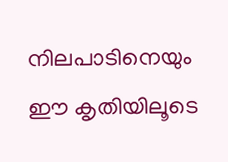നിലപാടിനെയും ഈ കൃതിയിലൂടെ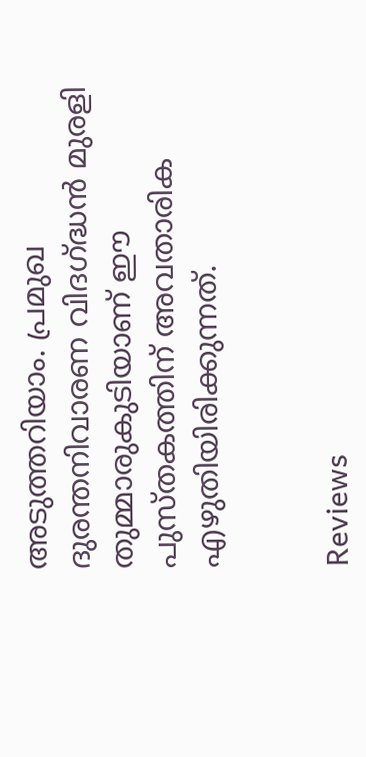അടുത്തറിയാം. പ്രമുഖ ദുരന്തനിവാരണ വിദഗ്ദ്ധൻ മുരളി തുമ്മാരുകുടിയാണ് ഈ പുസ്തകത്തിന് അവതാരിക എഴുതിയിരിക്കുന്നത്.


Reviews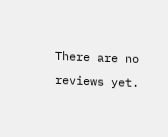There are no reviews yet.